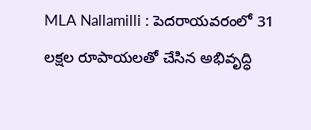MLA Nallamilli : పెదరాయవరంలో 31 లక్షల రూపాయలతో చేసిన అభివృద్ధి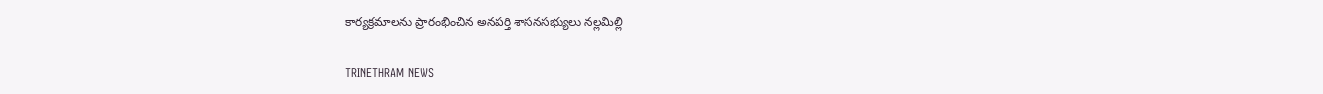కార్యక్రమాలను ప్రారంభించిన అనపర్తి శాసనసభ్యులు నల్లమిల్లి

TRINETHRAM NEWS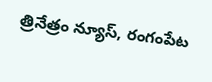త్రినేత్రం న్యూస్, రంగంపేట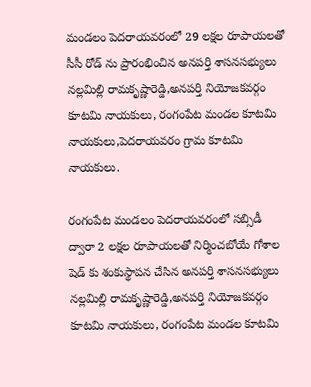మండలం పెదరాయవరంలో 29 లక్షల రూపాయలతో సీసీ రోడ్ ను ప్రారంభించిన అనపర్తి శాసనసభ్యులు నల్లమిల్లి రామకృష్ణారెడ్డి,అనపర్తి నియోజకవర్గం కూటమి నాయకులు, రంగంపేట మండల కూటమి నాయకులు,పెదరాయవరం గ్రామ కూటమి నాయకులు.

రంగంపేట మండలం పెదరాయవరంలో సబ్సిడీ ద్వారా 2 లక్షల రూపాయలతో నిర్మించబోయే గోశాల షెడ్ కు శంకుస్థాపన చేసిన అనపర్తి శాసనసభ్యులు నల్లమిల్లి రామకృష్ణారెడ్డి,అనపర్తి నియోజకవర్గం కూటమి నాయకులు, రంగంపేట మండల కూటమి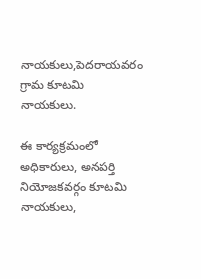నాయకులు,పెదరాయవరం గ్రామ కూటమి నాయకులు.

ఈ కార్యక్రమంలో అధికారులు, అనపర్తి నియోజకవర్గం కూటమి నాయకులు,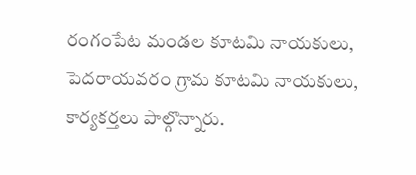రంగంపేట మండల కూటమి నాయకులు, పెదరాయవరం గ్రామ కూటమి నాయకులు, కార్యకర్తలు పాల్గొన్నారు.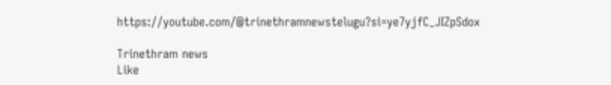https://youtube.com/@trinethramnewstelugu?si=ye7yjfC_JIZpSdox

Trinethram news
Like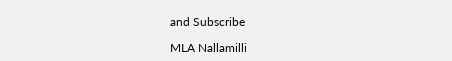and Subscribe

MLA Nallamilli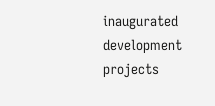inaugurated development projects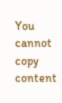You cannot copy content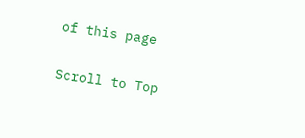of this page

Scroll to Top